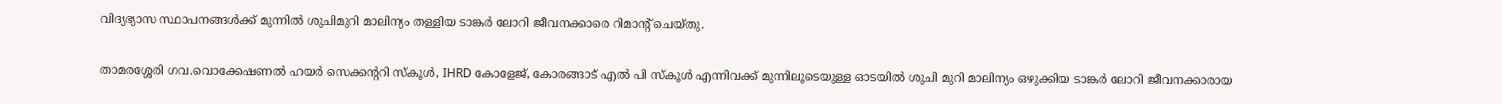വിദ്യഭ്യാസ സ്ഥാപനങ്ങൾക്ക് മുന്നിൽ ശുചിമുറി മാലിന്യം തള്ളിയ ടാങ്കർ ലോറി ജീവനക്കാരെ റിമാൻ്റ് ചെയ്തു.

താമരശ്ശേരി ഗവ.വൊക്കേഷണൽ ഹയർ സെക്കൻ്ററി സ്കൂൾ, IHRD കോളേജ്, കോരങ്ങാട് എൽ പി സ്കൂൾ എന്നിവക്ക് മുന്നിലൂടെയുള്ള ഓടയിൽ ശുചി മുറി മാലിന്യം ഒഴുക്കിയ ടാങ്കർ ലോറി ജീവനക്കാരായ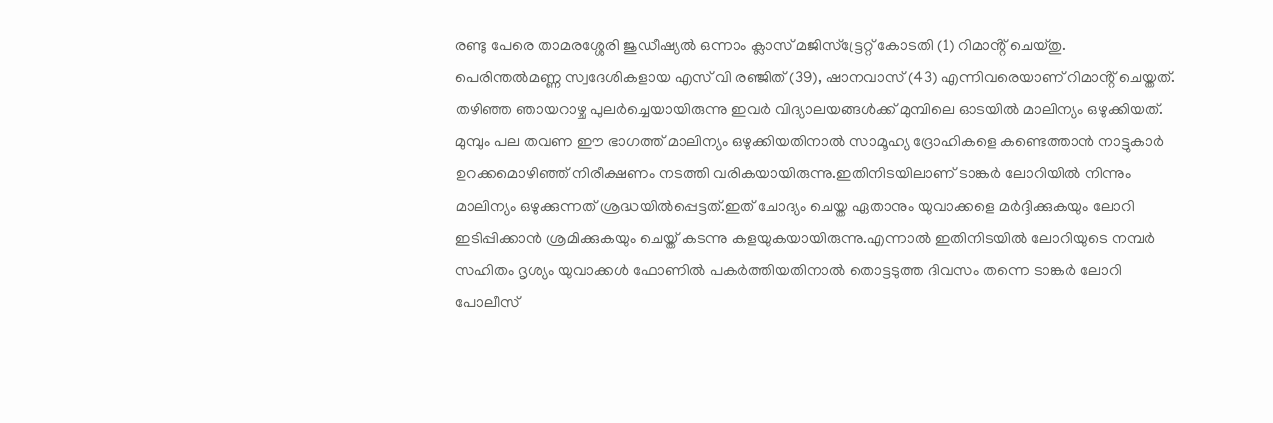രണ്ടു പേരെ താമരശ്ശേരി ജുഡീഷ്യൽ ഒന്നാം ക്ലാസ് മജിസ്ട്ട്രേറ്റ് കോടതി (1) റിമാൻ്റ് ചെയ്തു.
പെരിന്തൽമണ്ണ സ്വദേശികളായ എസ് വി രഞ്ജിത് (39), ഷാനവാസ് (43) എന്നിവരെയാണ് റിമാൻ്റ് ചെയ്തത്.
തഴിഞ്ഞ ഞായറാഴ്ച പുലർച്ചെയായിരുന്നു ഇവർ വിദ്യാലയങ്ങൾക്ക് മുമ്പിലെ ഓടയിൽ മാലിന്യം ഒഴുക്കിയത്. മുമ്പും പല തവണ ഈ ഭാഗത്ത് മാലിന്യം ഒഴുക്കിയതിനാൽ സാമൂഹ്യ ദ്രോഹികളെ കണ്ടെത്താൻ നാട്ടുകാർ ഉറക്കമൊഴിഞ്ഞ് നിരീക്ഷണം നടത്തി വരികയായിരുന്നു.ഇതിനിടയിലാണ് ടാങ്കർ ലോറിയിൽ നിന്നും മാലിന്യം ഒഴുക്കുന്നത് ശ്രദ്ധയിൽപ്പെട്ടത്.ഇത് ചോദ്യം ചെയ്ത ഏതാനും യുവാക്കളെ മർദ്ദിക്കുകയും ലോറി ഇടിപ്പിക്കാൻ ശ്രമിക്കുകയും ചെയ്ത് കടന്നു കളയുകയായിരുന്നു.എന്നാൽ ഇതിനിടയിൽ ലോറിയുടെ നമ്പർ സഹിതം ദൃശ്യം യുവാക്കൾ ഫോണിൽ പകർത്തിയതിനാൽ തൊട്ടടുത്ത ദിവസം തന്നെ ടാങ്കർ ലോറി പോലീസ്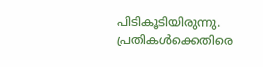പിടികൂടിയിരുന്നു.
പ്രതികൾക്കെതിരെ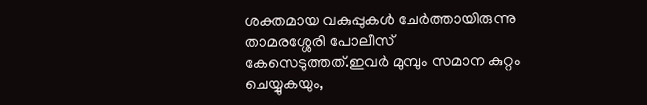ശക്തമായ വകുപ്പുകൾ ചേർത്തായിരുന്നു താമരശ്ശേരി പോലീസ് കേസെടുത്തത്.ഇവർ മുമ്പും സമാന കുറ്റം ചെയ്യുകയും,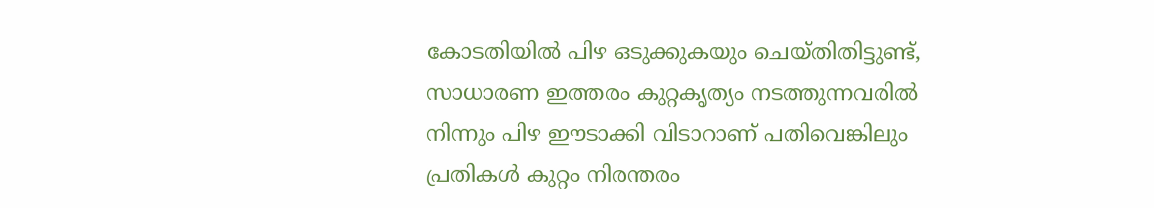കോടതിയിൽ പിഴ ഒടുക്കുകയും ചെയ്തിതിട്ടുണ്ട്,
സാധാരണ ഇത്തരം കുറ്റകൃത്യം നടത്തുന്നവരിൽ നിന്നും പിഴ ഈടാക്കി വിടാറാണ് പതിവെങ്കിലും പ്രതികൾ കുറ്റം നിരന്തരം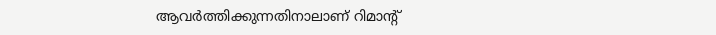ആവർത്തിക്കുന്നതിനാലാണ് റിമാൻ്റ്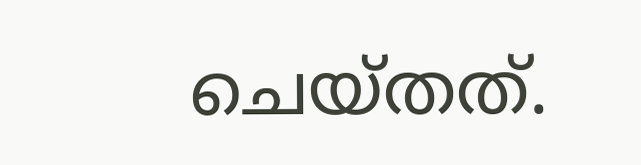ചെയ്തത്.